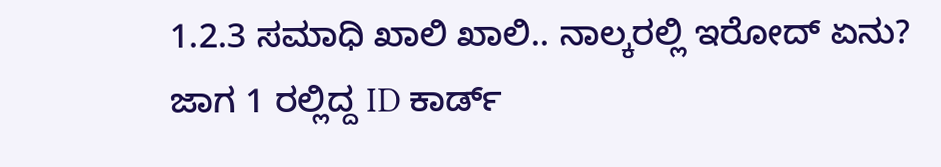1.2.3 ಸಮಾಧಿ ಖಾಲಿ ಖಾಲಿ.. ನಾಲ್ಕರಲ್ಲಿ ಇರೋದ್ ಏನು?
ಜಾಗ 1 ರಲ್ಲಿದ್ದ ID ಕಾರ್ಡ್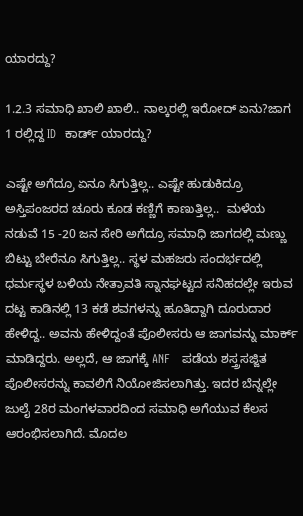ಯಾರದ್ದು?

1.2.3 ಸಮಾಧಿ ಖಾಲಿ ಖಾಲಿ.. ನಾಲ್ಕರಲ್ಲಿ ಇರೋದ್ ಏನು?ಜಾಗ 1 ರಲ್ಲಿದ್ದ ID  ಕಾರ್ಡ್ ಯಾರದ್ದು?

ಎಷ್ಟೇ ಅಗೆದ್ರೂ ಏನೂ ಸಿಗುತ್ತಿಲ್ಲ.. ಎಷ್ಟೇ ಹುಡುಕಿದ್ರೂ ಅಸ್ತಿಪಂಜರದ ಚೂರು ಕೂಡ ಕಣ್ಣಿಗೆ ಕಾಣುತ್ತಿಲ್ಲ..  ಮಳೆಯ ನಡುವೆ 15 -20 ಜನ ಸೇರಿ ಅಗೆದ್ರೂ ಸಮಾಧಿ ಜಾಗದಲ್ಲಿ ಮಣ್ಣು ಬಿಟ್ಟು ಬೇರೆನೂ ಸಿಗುತ್ತಿಲ್ಲ.. ಸ್ಥಳ ಮಹಜರು ಸಂದರ್ಭದಲ್ಲಿ ಧರ್ಮಸ್ಥಳ ಬಳಿಯ ನೇತ್ರಾವತಿ ಸ್ನಾನಘಟ್ಟದ ಸನಿಹದಲ್ಲೇ ಇರುವ ದಟ್ಟ ಕಾಡಿನಲ್ಲಿ 13 ಕಡೆ ಶವಗಳನ್ನು ಹೂತಿದ್ದಾಗಿ ದೂರುದಾರ ಹೇಳಿದ್ದ.. ಅವನು ಹೇಳಿದ್ದಂತೆ ಪೊಲೀಸರು ಆ ಜಾಗವನ್ನು ಮಾರ್ಕ್ ಮಾಡಿದ್ದರು. ಅಲ್ಲದೆ, ಆ ಜಾಗಕ್ಕೆ ANF   ಪಡೆಯ ಶಸ್ತ್ರಸಜ್ಜಿತ ಪೊಲೀಸರನ್ನು ಕಾವಲಿಗೆ ನಿಯೋಜಿಸಲಾಗಿತ್ತು. ಇದರ ಬೆನ್ನಲ್ಲೇ ಜುಲೈ 28ರ ಮಂಗಳವಾರದಿಂದ ಸಮಾಧಿ ಅಗೆಯುವ ಕೆಲಸ ಆರಂಭಿಸಲಾಗಿದೆ. ಮೊದಲ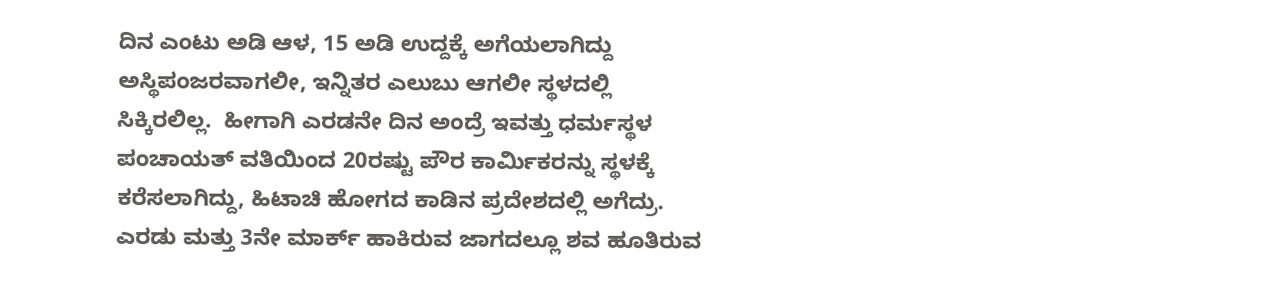ದಿನ ಎಂಟು ಅಡಿ ಆಳ, 15 ಅಡಿ ಉದ್ದಕ್ಕೆ ಅಗೆಯಲಾಗಿದ್ದು ಅಸ್ಥಿಪಂಜರವಾಗಲೀ, ಇನ್ನಿತರ ಎಲುಬು ಆಗಲೀ ಸ್ಥಳದಲ್ಲಿ ಸಿಕ್ಕಿರಲಿಲ್ಲ.  ಹೀಗಾಗಿ ಎರಡನೇ ದಿನ ಅಂದ್ರೆ ಇವತ್ತು ಧರ್ಮಸ್ಥಳ ಪಂಚಾಯತ್ ವತಿಯಿಂದ 20ರಷ್ಟು ಪೌರ ಕಾರ್ಮಿಕರನ್ನು ಸ್ಥಳಕ್ಕೆ ಕರೆಸಲಾಗಿದ್ದು, ಹಿಟಾಚಿ ಹೋಗದ ಕಾಡಿನ ಪ್ರದೇಶದಲ್ಲಿ ಅಗೆದ್ರು. ಎರಡು ಮತ್ತು 3ನೇ ಮಾರ್ಕ್ ಹಾಕಿರುವ ಜಾಗದಲ್ಲೂ ಶವ ಹೂತಿರುವ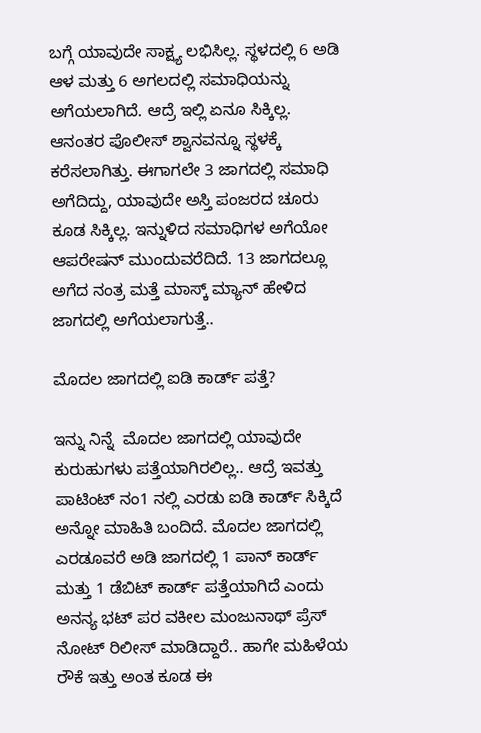ಬಗ್ಗೆ ಯಾವುದೇ ಸಾಕ್ಷ್ಯ ಲಭಿಸಿಲ್ಲ. ಸ್ಥಳದಲ್ಲಿ 6 ಅಡಿ ಆಳ ಮತ್ತು 6 ಅಗಲದಲ್ಲಿ ಸಮಾಧಿಯನ್ನು ಅಗೆಯಲಾಗಿದೆ. ಆದ್ರೆ ಇಲ್ಲಿ ಏನೂ ಸಿಕ್ಕಿಲ್ಲ. ಆನಂತರ ಪೊಲೀಸ್ ಶ್ವಾನವನ್ನೂ ಸ್ಥಳಕ್ಕೆ ಕರೆಸಲಾಗಿತ್ತು. ಈಗಾಗಲೇ 3 ಜಾಗದಲ್ಲಿ ಸಮಾಧಿ ಅಗೆದಿದ್ದು, ಯಾವುದೇ ಅಸ್ತಿ ಪಂಜರದ ಚೂರು ಕೂಡ ಸಿಕ್ಕಿಲ್ಲ. ಇನ್ನುಳಿದ ಸಮಾಧಿಗಳ ಅಗೆಯೋ ಆಪರೇಷನ್ ಮುಂದುವರೆದಿದೆ. 13 ಜಾಗದಲ್ಲೂ ಅಗೆದ ನಂತ್ರ ಮತ್ತೆ ಮಾಸ್ಕ್ ಮ್ಯಾನ್ ಹೇಳಿದ ಜಾಗದಲ್ಲಿ ಅಗೆಯಲಾಗುತ್ತೆ..

ಮೊದಲ ಜಾಗದಲ್ಲಿ ಐಡಿ ಕಾರ್ಡ್ ಪತ್ತೆ?

ಇನ್ನು ನಿನ್ನೆ  ಮೊದಲ ಜಾಗದಲ್ಲಿ ಯಾವುದೇ ಕುರುಹುಗಳು ಪತ್ತೆಯಾಗಿರಲಿಲ್ಲ.. ಆದ್ರೆ ಇವತ್ತು ಪಾಟಿಂಟ್ ನಂ1 ನಲ್ಲಿ ಎರಡು ಐಡಿ ಕಾರ್ಡ್ ಸಿಕ್ಕಿದೆ ಅನ್ನೋ ಮಾಹಿತಿ ಬಂದಿದೆ. ಮೊದಲ ಜಾಗದಲ್ಲಿ ಎರಡೂವರೆ ಅಡಿ ಜಾಗದಲ್ಲಿ 1 ಪಾನ್ ಕಾರ್ಡ್ ಮತ್ತು 1 ಡೆಬಿಟ್ ಕಾರ್ಡ್ ಪತ್ತೆಯಾಗಿದೆ ಎಂದು ಅನನ್ಯ ಭಟ್ ಪರ ವಕೀಲ ಮಂಜುನಾಥ್ ಪ್ರೆಸ್ ನೋಟ್ ರಿಲೀಸ್ ಮಾಡಿದ್ದಾರೆ.. ಹಾಗೇ ಮಹಿಳೆಯ ರೌಕೆ ಇತ್ತು ಅಂತ ಕೂಡ ಈ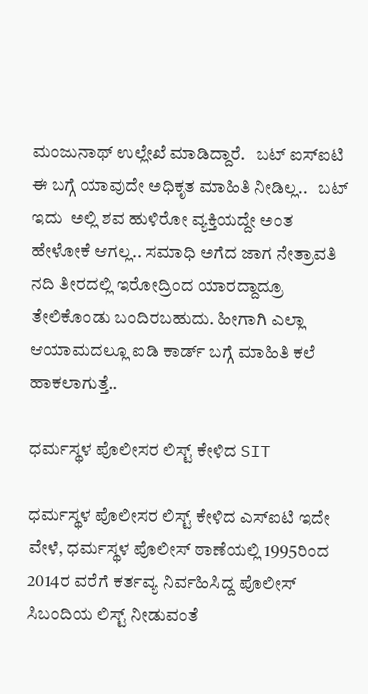ಮಂಜುನಾಥ್ ಉಲ್ಲೇಖೆ ಮಾಡಿದ್ದಾರೆ.   ಬಟ್ ಐಸ್‌ಐಟಿ ಈ ಬಗ್ಗೆ ಯಾವುದೇ ಅಧಿಕೃತ ಮಾಹಿತಿ ನೀಡಿಲ್ಲ..   ಬಟ್ ಇದು  ಅಲ್ಲಿ ಶವ ಹುಳಿರೋ ವ್ಯಕ್ತಿಯದ್ದೇ ಅಂತ ಹೇಳೋಕೆ ಆಗಲ್ಲ.. ಸಮಾಧಿ ಅಗೆದ ಜಾಗ ನೇತ್ರಾವತಿ ನದಿ ತೀರದಲ್ಲಿ ಇರೋದ್ರಿಂದ ಯಾರದ್ದಾದ್ರೂ ತೇಲಿಕೊಂಡು ಬಂದಿರಬಹುದು. ಹೀಗಾಗಿ ಎಲ್ಲಾ ಆಯಾಮದಲ್ಲೂ ಐಡಿ ಕಾರ್ಡ್ ಬಗ್ಗೆ ಮಾಹಿತಿ ಕಲೆ ಹಾಕಲಾಗುತ್ತೆ..

ಧರ್ಮಸ್ಥಳ ಪೊಲೀಸರ ಲಿಸ್ಟ್ ಕೇಳಿದ SIT

ಧರ್ಮಸ್ಥಳ ಪೊಲೀಸರ ಲಿಸ್ಟ್ ಕೇಳಿದ ಎಸ್‌ಐಟಿ ಇದೇ ವೇಳೆ, ಧರ್ಮಸ್ಥಳ ಪೊಲೀಸ್ ಠಾಣೆಯಲ್ಲಿ 1995ರಿಂದ 2014ರ ವರೆಗೆ ಕರ್ತವ್ಯ ನಿರ್ವಹಿಸಿದ್ದ ಪೊಲೀಸ್ ಸಿಬಂದಿಯ ಲಿಸ್ಟ್ ನೀಡುವಂತೆ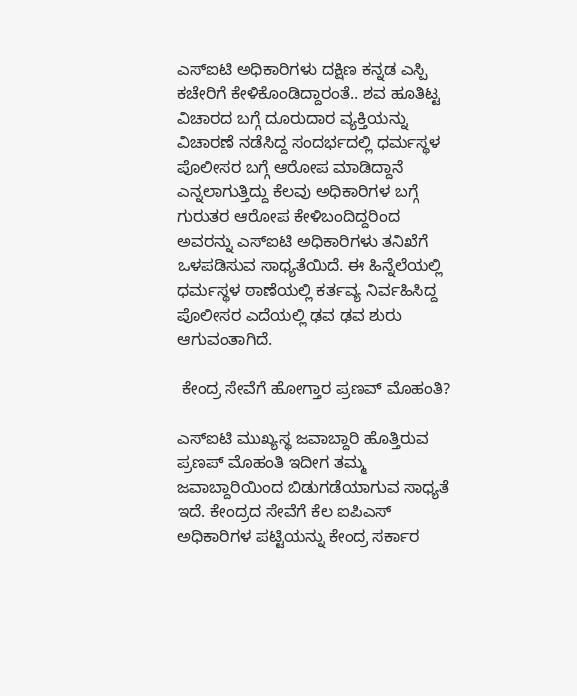ಎಸ್‌ಐಟಿ ಅಧಿಕಾರಿಗಳು ದಕ್ಷಿಣ ಕನ್ನಡ ಎಸ್ಪಿ ಕಚೇರಿಗೆ ಕೇಳಿಕೊಂಡಿದ್ದಾರಂತೆ.. ಶವ ಹೂತಿಟ್ಟ ವಿಚಾರದ ಬಗ್ಗೆ ದೂರುದಾರ ವ್ಯಕ್ತಿಯನ್ನು ವಿಚಾರಣೆ ನಡೆಸಿದ್ದ ಸಂದರ್ಭದಲ್ಲಿ ಧರ್ಮಸ್ಥಳ ಪೊಲೀಸರ ಬಗ್ಗೆ ಆರೋಪ ಮಾಡಿದ್ದಾನೆ ಎನ್ನಲಾಗುತ್ತಿದ್ದು ಕೆಲವು ಅಧಿಕಾರಿಗಳ ಬಗ್ಗೆ ಗುರುತರ ಆರೋಪ ಕೇಳಿಬಂದಿದ್ದರಿಂದ ಅವರನ್ನು ಎಸ್‌ಐಟಿ ಅಧಿಕಾರಿಗಳು ತನಿಖೆಗೆ ಒಳಪಡಿಸುವ ಸಾಧ್ಯತೆಯಿದೆ. ಈ ಹಿನ್ನೆಲೆಯಲ್ಲಿ ಧರ್ಮಸ್ಥಳ ಠಾಣೆಯಲ್ಲಿ ಕರ್ತವ್ಯ ನಿರ್ವಹಿಸಿದ್ದ ಪೊಲೀಸರ ಎದೆಯಲ್ಲಿ ಢವ ಢವ ಶುರು ಆಗುವಂತಾಗಿದೆ.

 ಕೇಂದ್ರ ಸೇವೆಗೆ ಹೋಗ್ತಾರ ಪ್ರಣವ್ ಮೊಹಂತಿ?

ಎಸ್ಐಟಿ ಮುಖ್ಯಸ್ಥ ಜವಾಬ್ದಾರಿ ಹೊತ್ತಿರುವ ಪ್ರಣಪ್ ಮೊಹಂತಿ ಇದೀಗ ತಮ್ಮ ಜವಾಬ್ದಾರಿಯಿಂದ ಬಿಡುಗಡೆಯಾಗುವ ಸಾಧ್ಯತೆ ಇದೆ. ಕೇಂದ್ರದ ಸೇವೆಗೆ ಕೆಲ ಐಪಿಎಸ್ ಅಧಿಕಾರಿಗಳ ಪಟ್ಟಿಯನ್ನು ಕೇಂದ್ರ ಸರ್ಕಾರ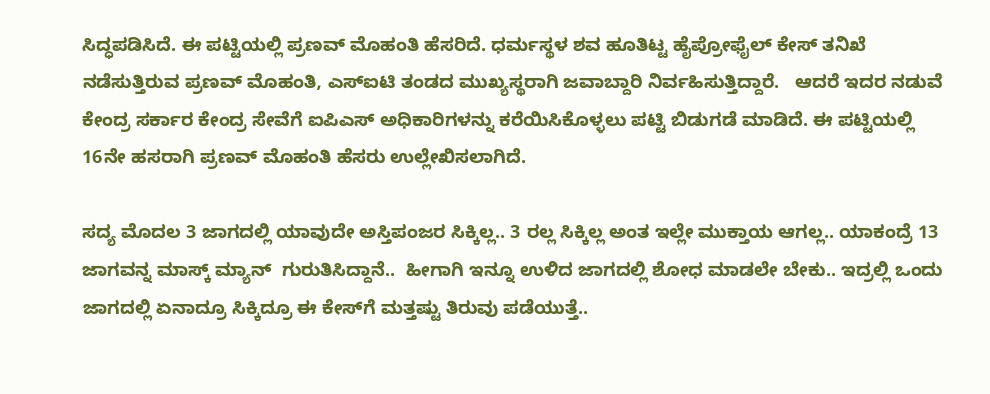ಸಿದ್ಧಪಡಿಸಿದೆ. ಈ ಪಟ್ಟಿಯಲ್ಲಿ ಪ್ರಣವ್ ಮೊಹಂತಿ ಹೆಸರಿದೆ. ಧರ್ಮಸ್ಥಳ ಶವ ಹೂತಿಟ್ಟ ಹೈಪ್ರೋಫೈಲ್ ಕೇಸ್ ತನಿಖೆ ನಡೆಸುತ್ತಿರುವ ಪ್ರಣವ್ ಮೊಹಂತಿ, ಎಸ್ಐಟಿ ತಂಡದ ಮುಖ್ಯಸ್ಥರಾಗಿ ಜವಾಬ್ದಾರಿ ನಿರ್ವಹಿಸುತ್ತಿದ್ದಾರೆ.   ಆದರೆ ಇದರ ನಡುವೆ ಕೇಂದ್ರ ಸರ್ಕಾರ ಕೇಂದ್ರ ಸೇವೆಗೆ ಐಪಿಎಸ್ ಅಧಿಕಾರಿಗಳನ್ನು ಕರೆಯಿಸಿಕೊಳ್ಳಲು ಪಟ್ಟಿ ಬಿಡುಗಡೆ ಮಾಡಿದೆ. ಈ ಪಟ್ಟಿಯಲ್ಲಿ 16ನೇ ಹಸರಾಗಿ ಪ್ರಣವ್ ಮೊಹಂತಿ ಹೆಸರು ಉಲ್ಲೇಖಿಸಲಾಗಿದೆ.

ಸದ್ಯ ಮೊದಲ 3 ಜಾಗದಲ್ಲಿ ಯಾವುದೇ ಅಸ್ತಿಪಂಜರ ಸಿಕ್ಕಿಲ್ಲ.. 3 ರಲ್ಲ ಸಿಕ್ಕಿಲ್ಲ ಅಂತ ಇಲ್ಲೇ ಮುಕ್ತಾಯ ಆಗಲ್ಲ.. ಯಾಕಂದ್ರೆ 13 ಜಾಗವನ್ನ ಮಾಸ್ಕ್ ಮ್ಯಾನ್  ಗುರುತಿಸಿದ್ದಾನೆ..  ಹೀಗಾಗಿ ಇನ್ನೂ ಉಳಿದ ಜಾಗದಲ್ಲಿ ಶೋಧ ಮಾಡಲೇ ಬೇಕು.. ಇದ್ರಲ್ಲಿ ಒಂದು ಜಾಗದಲ್ಲಿ ಏನಾದ್ರೂ ಸಿಕ್ಕಿದ್ರೂ ಈ ಕೇಸ್‌ಗೆ ಮತ್ತಷ್ಟು ತಿರುವು ಪಡೆಯುತ್ತೆ..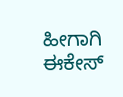ಹೀಗಾಗಿ  ಈಕೇಸ್‌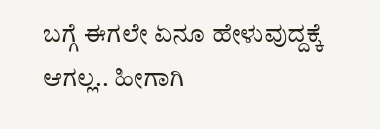ಬಗ್ಗೆ ಈಗಲೇ ಏನೂ ಹೇಳುವುದ್ದಕ್ಕೆ ಆಗಲ್ಲ.. ಹೀಗಾಗಿ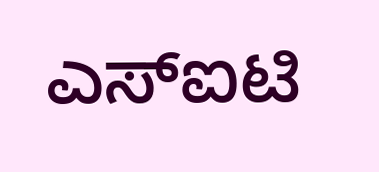ಎಸ್‌ಐಟಿ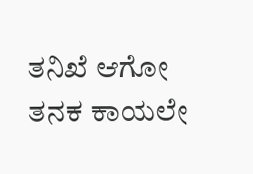ತನಿಖೆ ಆಗೋ ತನಕ ಕಾಯಲೇ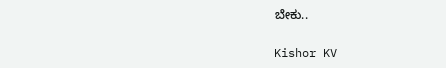ಬೇಕು..

Kishor KV